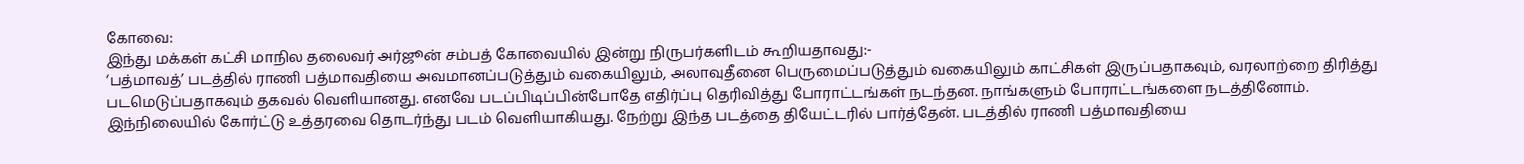கோவை:
இந்து மக்கள் கட்சி மாநில தலைவர் அர்ஜூன் சம்பத் கோவையில் இன்று நிருபர்களிடம் கூறியதாவது:-
‘பத்மாவத்’ படத்தில் ராணி பத்மாவதியை அவமானப்படுத்தும் வகையிலும், அலாவுதீனை பெருமைப்படுத்தும் வகையிலும் காட்சிகள் இருப்பதாகவும், வரலாற்றை திரித்து படமெடுப்பதாகவும் தகவல் வெளியானது. எனவே படப்பிடிப்பின்போதே எதிர்ப்பு தெரிவித்து போராட்டங்கள் நடந்தன. நாங்களும் போராட்டங்களை நடத்தினோம்.
இந்நிலையில் கோர்ட்டு உத்தரவை தொடர்ந்து படம் வெளியாகியது. நேற்று இந்த படத்தை தியேட்டரில் பார்த்தேன். படத்தில் ராணி பத்மாவதியை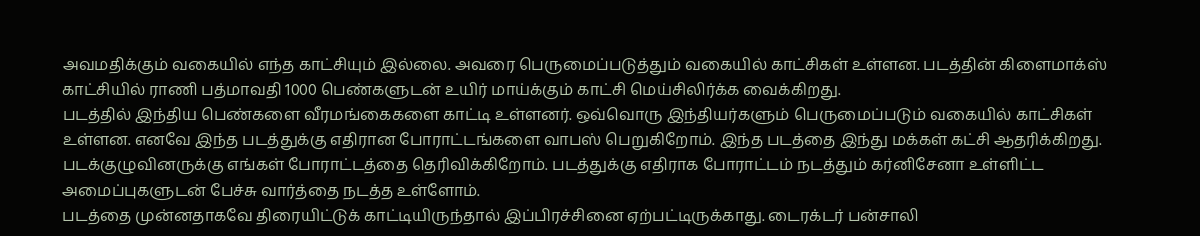அவமதிக்கும் வகையில் எந்த காட்சியும் இல்லை. அவரை பெருமைப்படுத்தும் வகையில் காட்சிகள் உள்ளன. படத்தின் கிளைமாக்ஸ் காட்சியில் ராணி பத்மாவதி 1000 பெண்களுடன் உயிர் மாய்க்கும் காட்சி மெய்சிலிர்க்க வைக்கிறது.
படத்தில் இந்திய பெண்களை வீரமங்கைகளை காட்டி உள்ளனர். ஒவ்வொரு இந்தியர்களும் பெருமைப்படும் வகையில் காட்சிகள் உள்ளன. எனவே இந்த படத்துக்கு எதிரான போராட்டங்களை வாபஸ் பெறுகிறோம். இந்த படத்தை இந்து மக்கள் கட்சி ஆதரிக்கிறது.
படக்குழுவினருக்கு எங்கள் போராட்டத்தை தெரிவிக்கிறோம். படத்துக்கு எதிராக போராட்டம் நடத்தும் கர்னிசேனா உள்ளிட்ட அமைப்புகளுடன் பேச்சு வார்த்தை நடத்த உள்ளோம்.
படத்தை முன்னதாகவே திரையிட்டுக் காட்டியிருந்தால் இப்பிரச்சினை ஏற்பட்டிருக்காது. டைரக்டர் பன்சாலி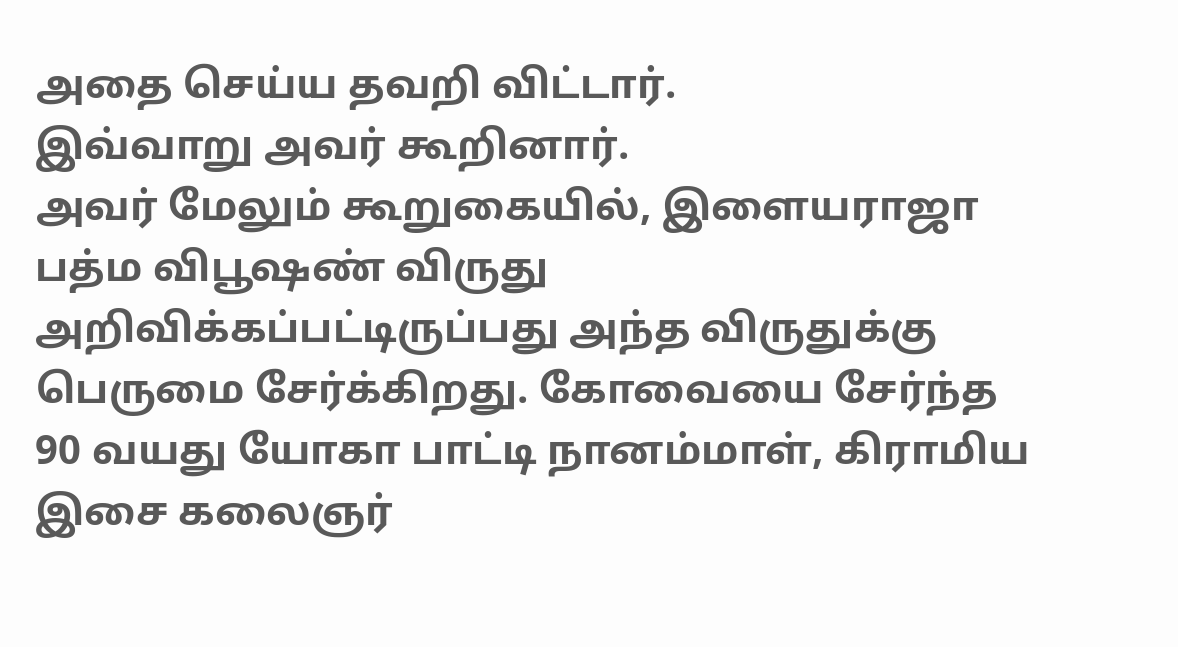அதை செய்ய தவறி விட்டார்.
இவ்வாறு அவர் கூறினார்.
அவர் மேலும் கூறுகையில், இளையராஜா பத்ம விபூஷண் விருது அறிவிக்கப்பட்டிருப்பது அந்த விருதுக்கு பெருமை சேர்க்கிறது. கோவையை சேர்ந்த 90 வயது யோகா பாட்டி நானம்மாள், கிராமிய இசை கலைஞர்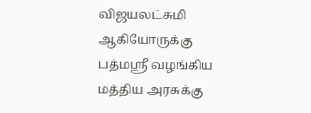விஜயலட்சுமி ஆகியோருக்கு பத்மஸ்ரீ வழங்கிய மத்திய அரசுக்கு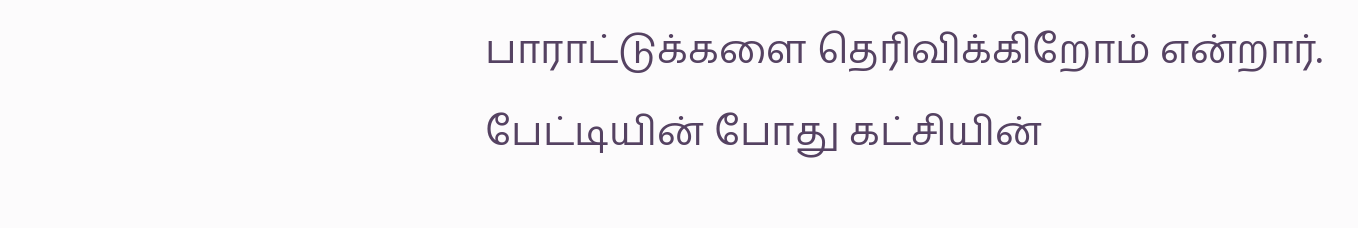பாராட்டுக்களை தெரிவிக்கிறோம் என்றார்.
பேட்டியின் போது கட்சியின்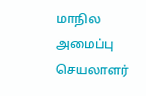மாநில அமைப்பு செயலாளர்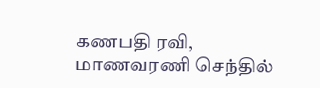கணபதி ரவி, மாணவரணி செந்தில்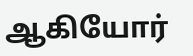ஆகியோர்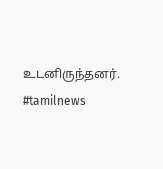உடனிருந்தனர். #tamilnews